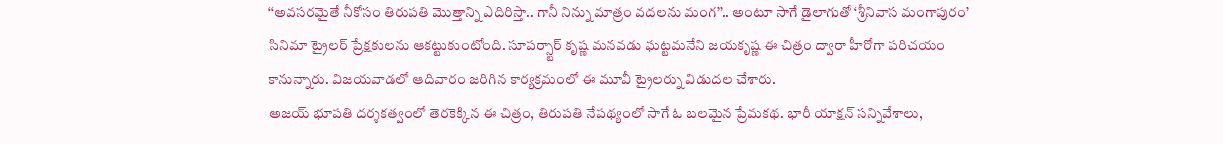‘‘అవసరమైతే నీకోసం తిరుపతి మొత్తాన్ని ఎదిరిస్తా.. గానీ నిన్ను మాత్రం వదలను మంగ’’.. అంటూ సాగే డైలాగుతో ‘శ్రీనివాస మంగాపురం’ సినిమా ట్రైలర్ ప్రేక్షకులను ఆకట్టుకుంటోంది. సూపర్స్టార్ కృష్ణ మనవడు ఘట్టమనేని జయకృష్ణ ఈ చిత్రం ద్వారా హీరోగా పరిచయం కానున్నారు. విజయవాడలో ఆదివారం జరిగిన కార్యక్రమంలో ఈ మూవీ ట్రైలర్ను విడుదల చేశారు.
అజయ్ భూపతి దర్శకత్వంలో తెరకెక్కిన ఈ చిత్రం, తిరుపతి నేపథ్యంలో సాగే ఓ బలమైన ప్రేమకథ. భారీ యాక్షన్ సన్నివేశాలు,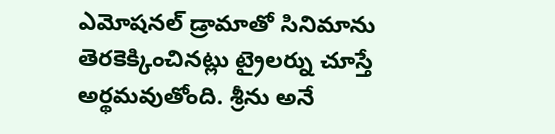ఎమోషనల్ డ్రామాతో సినిమాను తెరకెక్కించినట్లు ట్రైలర్ను చూస్తే అర్థమవుతోంది. శ్రీను అనే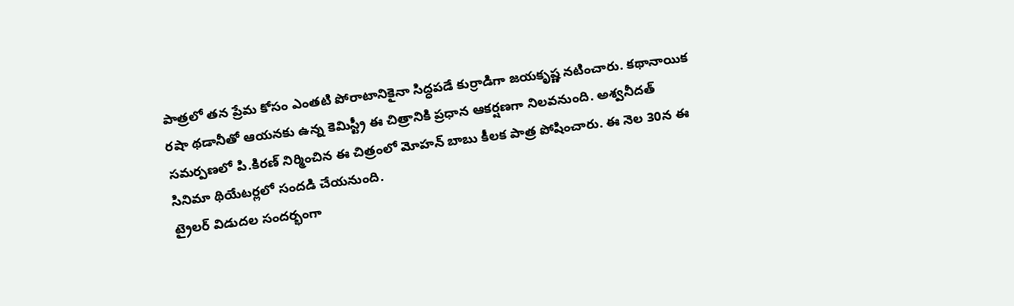పాత్రలో తన ప్రేమ కోసం ఎంతటి పోరాటానికైనా సిద్ధపడే కుర్రాడిగా జయకృష్ణ నటించారు. కథానాయిక రషా థడానీతో ఆయనకు ఉన్న కెమిస్ట్రీ ఈ చిత్రానికి ప్రధాన ఆకర్షణగా నిలవనుంది. అశ్వనీదత్ సమర్పణలో పి.కిరణ్ నిర్మించిన ఈ చిత్రంలో మోహన్ బాబు కీలక పాత్ర పోషించారు. ఈ నెల 30న ఈ సినిమా థియేటర్లలో సందడి చేయనుంది.
ట్రైలర్ విడుదల సందర్భంగా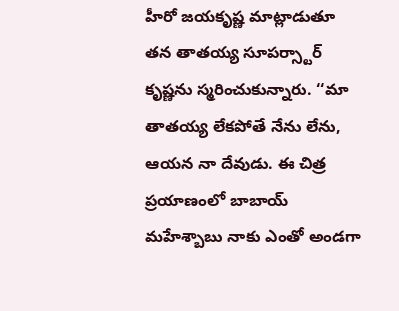హీరో జయకృష్ణ మాట్లాడుతూ తన తాతయ్య సూపర్స్టార్ కృష్ణను స్మరించుకున్నారు. ‘‘మా తాతయ్య లేకపోతే నేను లేను, ఆయన నా దేవుడు. ఈ చిత్ర ప్రయాణంలో బాబాయ్ మహేశ్బాబు నాకు ఎంతో అండగా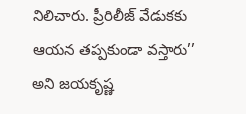నిలిచారు. ప్రీరిలీజ్ వేడుకకు ఆయన తప్పకుండా వస్తారు’’ అని జయకృష్ణ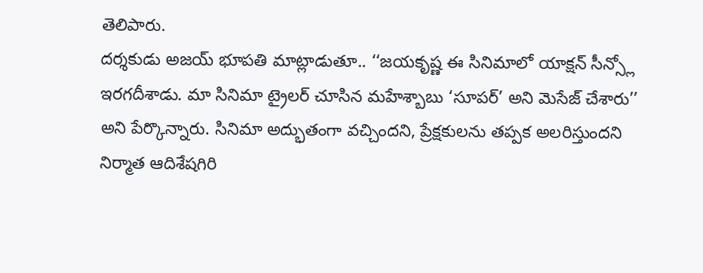తెలిపారు.
దర్శకుడు అజయ్ భూపతి మాట్లాడుతూ.. ‘‘జయకృష్ణ ఈ సినిమాలో యాక్షన్ సీన్స్లో ఇరగదీశాడు. మా సినిమా ట్రైలర్ చూసిన మహేశ్బాబు ‘సూపర్’ అని మెసేజ్ చేశారు’’ అని పేర్కొన్నారు. సినిమా అద్భుతంగా వచ్చిందని, ప్రేక్షకులను తప్పక అలరిస్తుందని నిర్మాత ఆదిశేషగిరి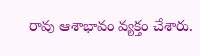రావు ఆశాభావం వ్యక్తం చేశారు.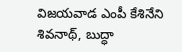విజయవాడ ఎంపీ కేశినేని శివనాథ్, బుద్ధా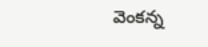వెంకన్న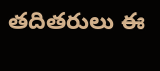తదితరులు ఈ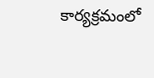కార్యక్రమంలో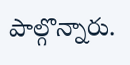పాల్గొన్నారు.